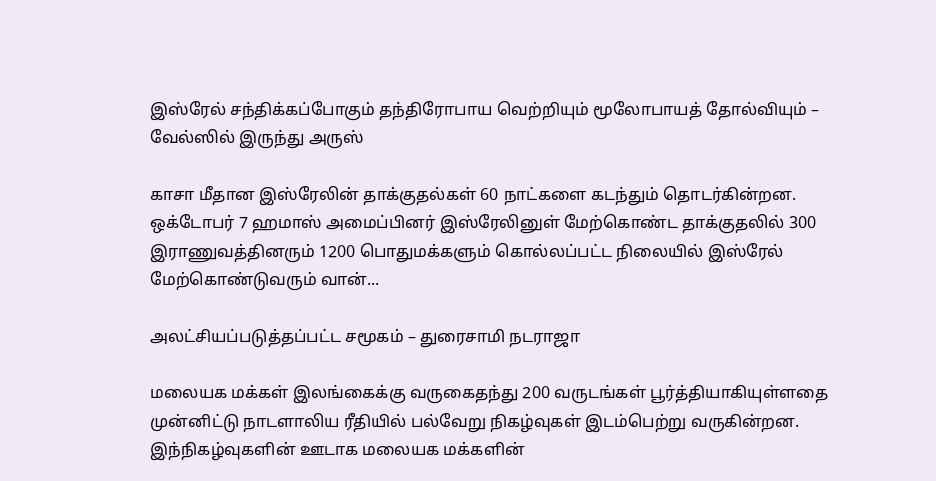இஸ்ரேல் சந்திக்கப்போகும் தந்திரோபாய வெற்றியும் மூலோபாயத் தோல்வியும் – வேல்ஸில் இருந்து அருஸ்

காசா மீதான இஸ்ரேலின் தாக்குதல்கள் 60 நாட்களை கடந்தும் தொடர்கின்றன. ஒக்டோபர் 7 ஹமாஸ் அமைப்பினர் இஸ்ரேலினுள் மேற்கொண்ட தாக்குதலில் 300 இராணுவத்தினரும் 1200 பொதுமக்களும் கொல்லப்பட்ட நிலையில் இஸ்ரேல் மேற்கொண்டுவரும் வான்...

அலட்சியப்படுத்தப்பட்ட சமூகம் – துரைசாமி நடராஜா

மலையக மக்கள் இலங்கைக்கு வருகைதந்து 200 வருடங்கள் பூர்த்தியாகியுள்ளதை முன்னிட்டு நாடளாலிய ரீதியில் பல்வேறு நிகழ்வுகள் இடம்பெற்று வருகின்றன. இந்நிகழ்வுகளின் ஊடாக மலையக மக்களின்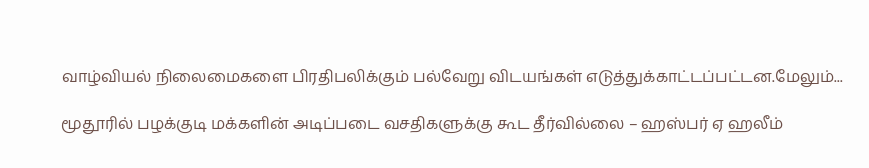வாழ்வியல் நிலைமைகளை பிரதிபலிக்கும் பல்வேறு விடயங்கள் எடுத்துக்காட்டப்பட்டன.மேலும்...

மூதூரில் பழக்குடி மக்களின் அடிப்படை வசதிகளுக்கு கூட தீர்வில்லை – ஹஸ்பர் ஏ ஹலீம்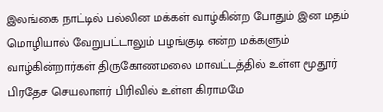இலங்கை நாட்டில் பல்லின மக்கள் வாழ்கின்ற போதும் இன மதம் மொழியால் வேறுபட்டாலும் பழங்குடி என்ற மக்களும் வாழ்கின்றார்கள் திருகோணமலை மாவட்டத்தில் உள்ள மூதூர் பிரதேச செயலாளர் பிரிவில் உள்ள கிராமமே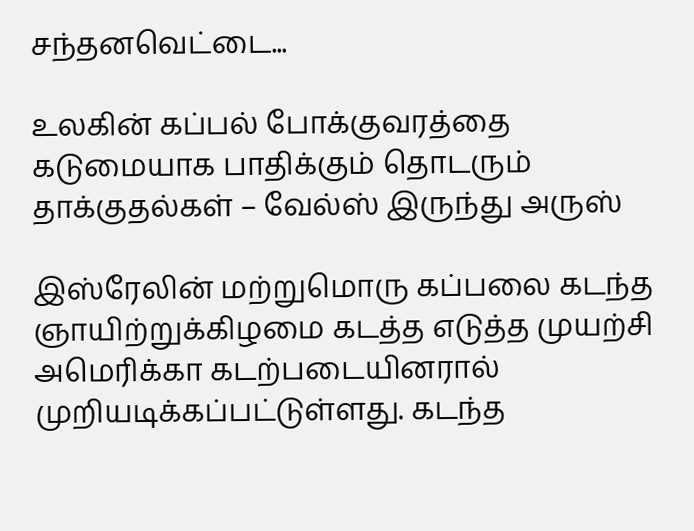சந்தனவெட்டை...

உலகின் கப்பல் போக்குவரத்தை கடுமையாக பாதிக்கும் தொடரும் தாக்குதல்கள் – வேல்ஸ் இருந்து அருஸ்

இஸ்ரேலின் மற்றுமொரு கப்பலை கடந்த ஞாயிற்றுக்கிழமை கடத்த எடுத்த முயற்சி அமெரிக்கா கடற்படையினரால் முறியடிக்கப்பட்டுள்ளது. கடந்த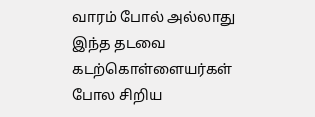வாரம் போல் அல்லாது இந்த தடவை கடற்கொள்ளையர்கள் போல சிறிய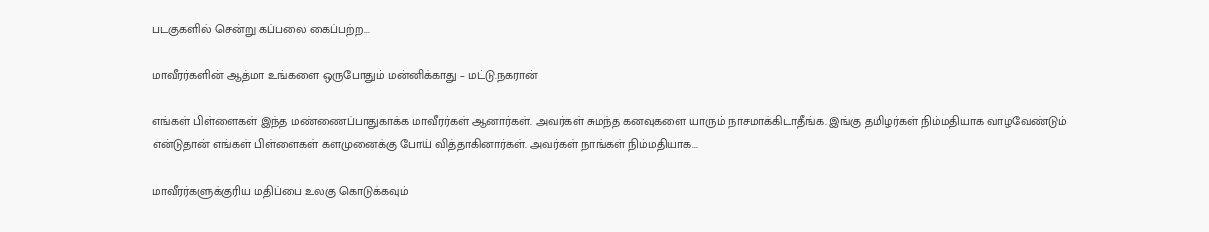படகுகளில் சென்று கப்பலை கைப்பற்ற...

மாவீரர்களின் ஆத்மா உங்களை ஒருபோதும் மன்னிக்காது – மட்டு.நகரான்

எங்கள் பிள்ளைகள் இந்த மண்ணைப்பாதுகாக்க மாவீரர்கள் ஆனார்கள். அவர்கள் சுமந்த கனவுகளை யாரும் நாசமாக்கிடாதீங்க. இங்கு தமிழர்கள் நிம்மதியாக வாழவேண்டும் என்டுதான் எங்கள் பிள்ளைகள் களமுனைக்கு போய் வித்தாகினார்கள். அவர்கள் நாங்கள் நிம்மதியாக...

மாவீரர்களுக்குரிய மதிப்பை உலகு கொடுக்கவும்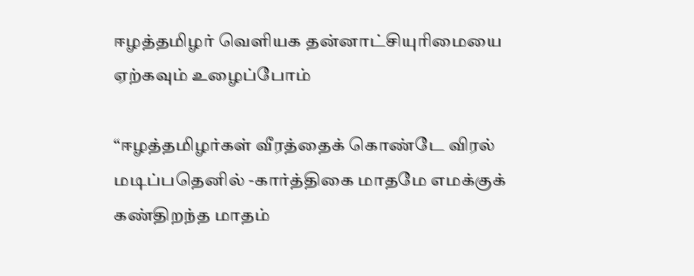ஈழத்தமிழர் வெளியக தன்னாட்சியுரிமையை ஏற்கவும் உழைப்போம்

“ஈழத்தமிழர்கள் வீரத்தைக் கொண்டே விரல் மடிப்பதெனில் -கார்த்திகை மாதமே எமக்குக் கண்திறந்த மாதம்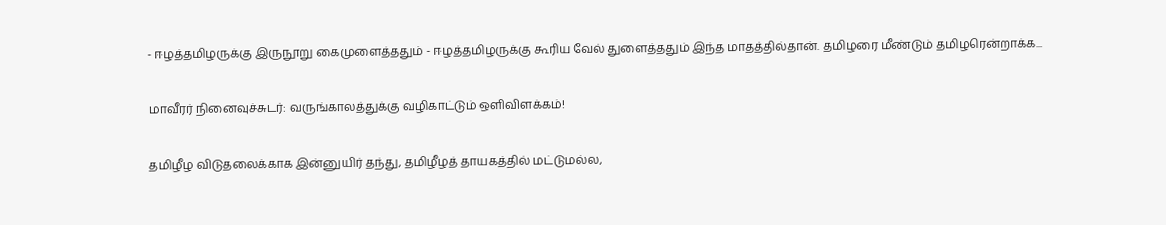- ஈழத்தமிழருக்கு இருநூறு கைமுளைத்ததும் - ஈழத்தமிழருக்கு கூரிய வேல் துளைத்ததும் இந்த மாதத்தில்தான். தமிழரை மீண்டும் தமிழரென்றாக்க...

மாவீரர் நினைவுச்சுடர்: வருங்காலத்துக்கு வழிகாட்டும் ஒளிவிளக்கம்!

தமிழீழ விடுதலைக்காக இன்னுயிர் தந்து, தமிழீழத் தாயகத்தில் மட்டுமல்ல,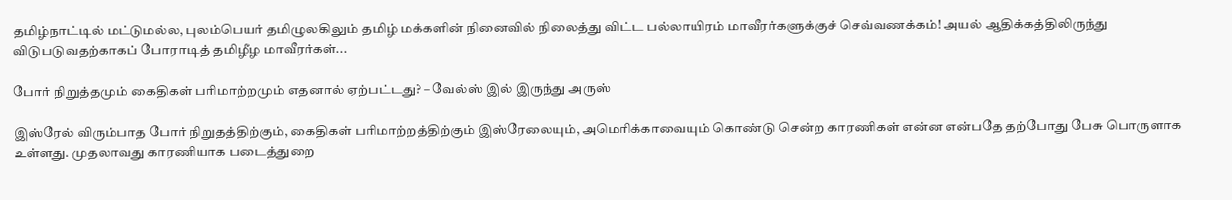தமிழ்நாட்டில் மட்டுமல்ல, புலம்பெயர் தமிழுலகிலும் தமிழ் மக்களின் நினைவில் நிலைத்து விட்ட பல்லாயிரம் மாவீரர்களுக்குச் செவ்வணக்கம்! அயல் ஆதிக்கத்திலிருந்து விடுபடுவதற்காகப் போராடித் தமிழீழ மாவீரர்கள்...

போர் நிறுத்தமும் கைதிகள் பரிமாற்றமும் எதனால் ஏற்பட்டது? – வேல்ஸ் இல் இருந்து அருஸ்

இஸ்ரேல் விரும்பாத போர் நிறுதத்திற்கும், கைதிகள் பரிமாற்றத்திற்கும் இஸ்ரேலையும், அமெரிக்காவையும் கொண்டு சென்ற காரணிகள் என்ன என்பதே தற்போது பேசு பொருளாக உள்ளது. முதலாவது காரணியாக படைத்துறை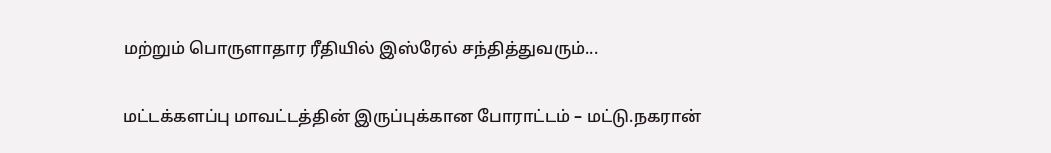மற்றும் பொருளாதார ரீதியில் இஸ்ரேல் சந்தித்துவரும்...

மட்டக்களப்பு மாவட்டத்தின் இருப்புக்கான போராட்டம் – மட்டு.நகரான்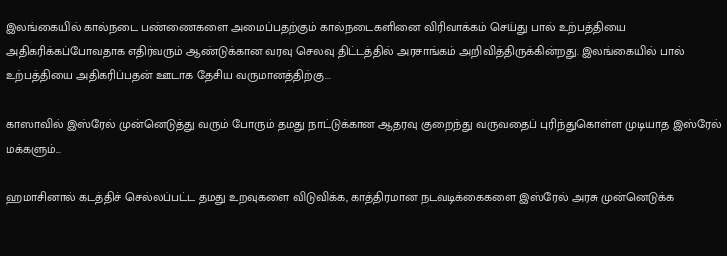இலங்கையில் கால்நடை பண்ணைகளை அமைப்பதற்கும் கால்நடைகளினை விரிவாக்கம் செய்து பால் உற்பத்தியை அதிகரிக்கப்போவதாக எதிர்வரும் ஆண்டுக்கான வரவு செலவு திட்டத்தில் அரசாங்கம் அறிவித்திருக்கின்றது. இலங்கையில் பால் உற்பத்தியை அதிகரிப்பதன் ஊடாக தேசிய வருமானத்திற்கு...

காஸாவில் இஸ்ரேல் முன்னெடுத்து வரும் போரும் தமது நாட்டுக்கான ஆதரவு குறைந்து வருவதைப் புரிந்துகொள்ள முடியாத இஸ்ரேல் மக்களும்...

ஹமாசினால் கடத்திச் செல்லப்பட்ட தமது உறவுகளை விடுவிக்க, காத்திரமான நடவடிக்கைகளை இஸ்ரேல் அரசு முன்னெடுக்க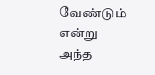வேண்டும் என்று அந்த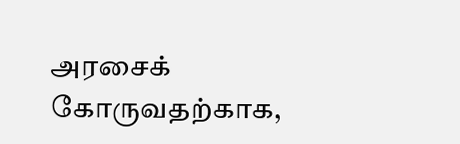அரசைக் கோருவதற்காக,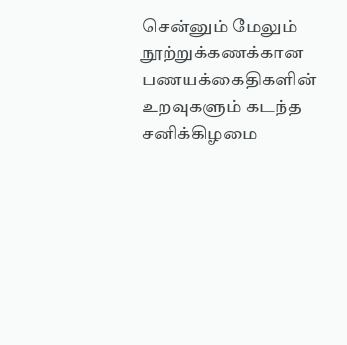சென்னும் மேலும் நூற்றுக்கணக்கான பணயக்கைதிகளின் உறவுகளும் கடந்த சனிக்கிழமை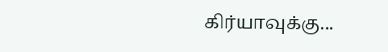கிர்யாவுக்கு...